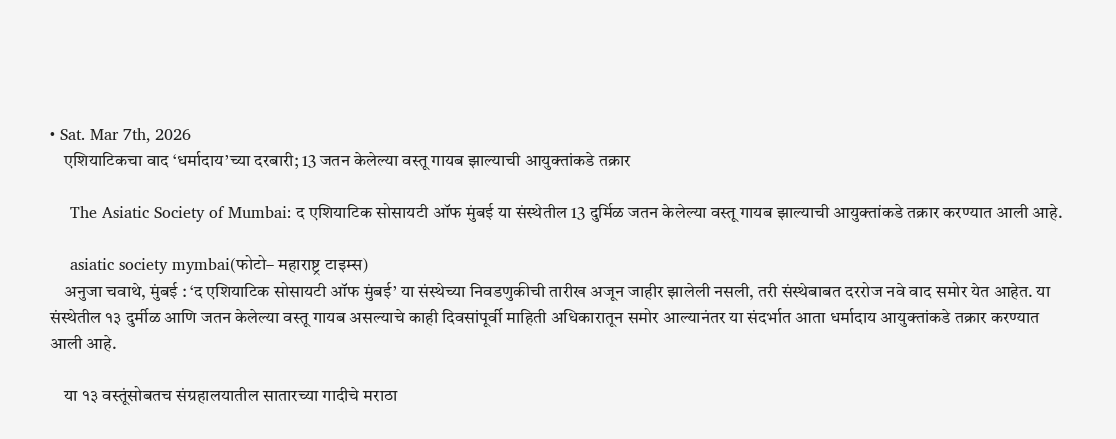• Sat. Mar 7th, 2026
    एशियाटिकचा वाद ‘धर्मादाय’च्या दरबारी; 13 जतन केलेल्या वस्तू गायब झाल्याची आयुक्तांकडे तक्रार

    The Asiatic Society of Mumbai: द एशियाटिक सोसायटी ऑफ मुंबई या संस्थेतील 13 दुर्मिळ जतन केलेल्या वस्तू गायब झाल्याची आयुक्तांकडे तक्रार करण्यात आली आहे.

    asiatic society mymbai(फोटो– महाराष्ट्र टाइम्स)
    अनुजा चवाथे, मुंबई : ‘द एशियाटिक सोसायटी ऑफ मुंबई’ या संस्थेच्या निवडणुकीची तारीख अजून जाहीर झालेली नसली, तरी संस्थेबाबत दररोज नवे वाद समोर येत आहेत. या संस्थेतील १३ दुर्मीळ आणि जतन केलेल्या वस्तू गायब असल्याचे काही दिवसांपूर्वी माहिती अधिकारातून समोर आल्यानंतर या संदर्भात आता धर्मादाय आयुक्तांकडे तक्रार करण्यात आली आहे.

    या १३ वस्तूंसोबतच संग्रहालयातील सातारच्या गादीचे मराठा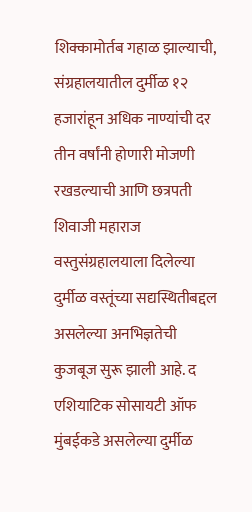शिक्कामोर्तब गहाळ झाल्याची, संग्रहालयातील दुर्मीळ १२ हजारांहून अधिक नाण्यांची दर तीन वर्षांनी होणारी मोजणी रखडल्याची आणि छत्रपती शिवाजी महाराज वस्तुसंग्रहालयाला दिलेल्या दुर्मीळ वस्तूंच्या सद्यस्थितीबद्दल असलेल्या अनभिज्ञतेची कुजबूज सुरू झाली आहे. द एशियाटिक सोसायटी ऑफ मुंबईकडे असलेल्या दुर्मीळ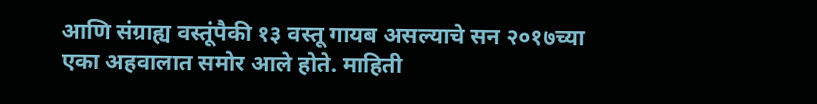आणि संग्राह्य वस्तूंपैकी १३ वस्तू गायब असल्याचे सन २०१७च्या एका अहवालात समोर आले होते. माहिती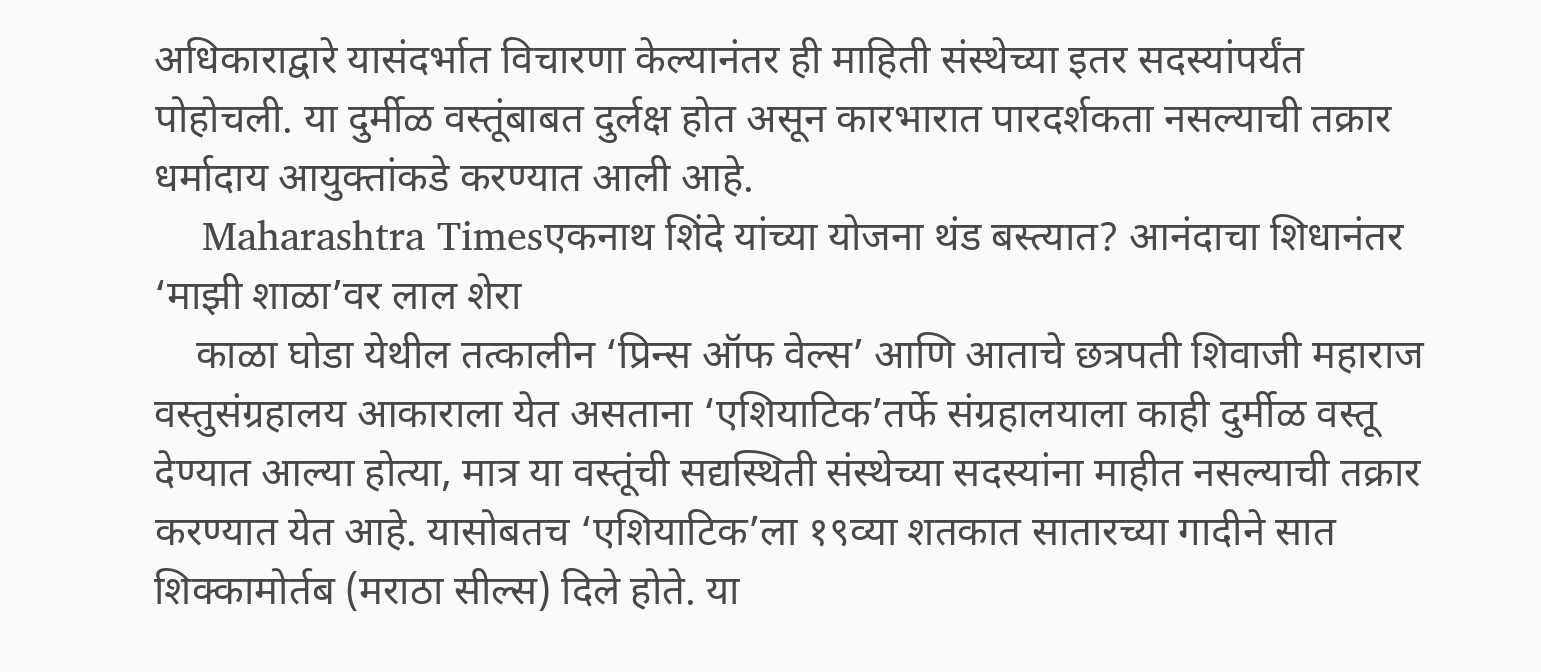अधिकाराद्वारे यासंदर्भात विचारणा केल्यानंतर ही माहिती संस्थेच्या इतर सदस्यांपर्यंत पोहोचली. या दुर्मीळ वस्तूंबाबत दुर्लक्ष होत असून कारभारात पारदर्शकता नसल्याची तक्रार धर्मादाय आयुक्तांकडे करण्यात आली आहे.
    Maharashtra Timesएकनाथ शिंदे यांच्या योजना थंड बस्त्यात? आनंदाचा शिधानंतर ‘माझी शाळा’वर लाल शेरा
    काळा घोडा येथील तत्कालीन ‘प्रिन्स ऑफ वेल्स’ आणि आताचे छत्रपती शिवाजी महाराज वस्तुसंग्रहालय आकाराला येत असताना ‘एशियाटिक’तर्फे संग्रहालयाला काही दुर्मीळ वस्तू देण्यात आल्या होत्या, मात्र या वस्तूंची सद्यस्थिती संस्थेच्या सदस्यांना माहीत नसल्याची तक्रार करण्यात येत आहे. यासोबतच ‘एशियाटिक’ला १९व्या शतकात सातारच्या गादीने सात शिक्कामोर्तब (मराठा सील्स) दिले होते. या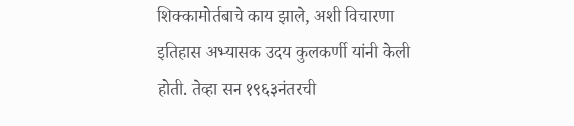शिक्कामोर्तबाचे काय झाले, अशी विचारणा इतिहास अभ्यासक उदय कुलकर्णी यांनी केली होती. तेव्हा सन १९६३नंतरची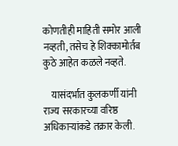कोणतीही माहिती समोर आली नव्हती, तसेच हे शिक्कामोर्तब कुठे आहेत कळले नव्हते.

    यासंदर्भात कुलकर्णी यांनी राज्य सरकारच्या वरिष्ठ अधिकाऱ्यांकडे तक्रार केली.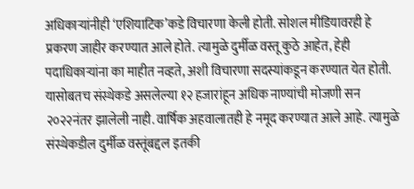अधिकाऱ्यांनीही ‘एशियाटिक’कडे विचारणा केली होती. सोशल मीडियावरही हे प्रकरण जाहीर करण्यात आले होते. त्यामुळे दुर्मीळ वस्तू कुठे आहेत, हेही पदाधिकाऱ्यांना का माहीत नव्हते, अशी विचारणा सदस्यांकडून करण्यात येत होती. यासोबतच संस्थेकडे असलेल्या १२ हजारांहून अधिक नाण्यांची मोजणी सन २०२२नंतर झालेली नाही. वार्षिक अहवालातही हे नमूद करण्यात आले आहे. त्यामुळे संस्थेकडील दुर्मीळ वस्तूंबद्दल इतकी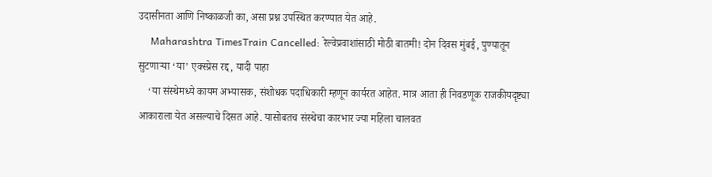उदासीनता आणि निष्काळजी का, असा प्रश्न उपस्थित करण्यात येत आहे.
    Maharashtra TimesTrain Cancelled: रेल्वेप्रवाशांसाठी मोठी बातमी! दोन दिवस मुंबई, पुण्यातून सुटणाऱ्या ‘या’ एक्स्प्रेस रद्द, यादी पाहा
    ‘या संस्थेमध्ये कायम अभ्यासक, संशोधक पदाधिकारी म्हणून कार्यरत आहेत. मात्र आता ही निवडणूक राजकीयदृष्ट्या आकाराला येत असल्याचे दिसत आहे. यासोबतच संस्थेचा कारभार ज्या महिला चालवत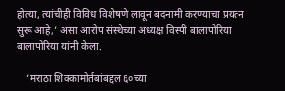होत्या, त्यांचीही विविध विशेषणे लावून बदनामी करण्याचा प्रयत्न सुरू आहे,’ असा आरोप संस्थेच्या अध्यक्ष विस्पी बालापोरिया बालापोरिया यांनी केला.

    ‘मराठा शिक्कामोर्तबांबद्दल ६०च्या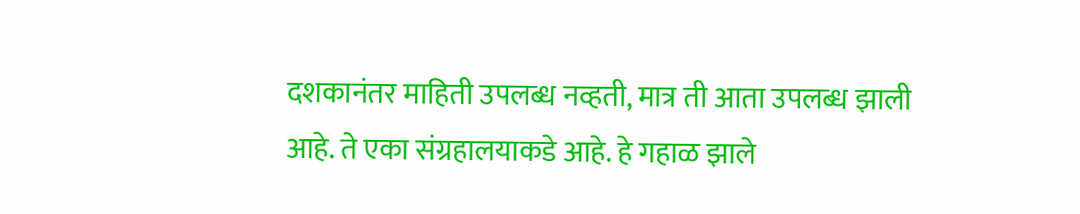दशकानंतर माहिती उपलब्ध नव्हती, मात्र ती आता उपलब्ध झाली आहे. ते एका संग्रहालयाकडे आहे. हे गहाळ झाले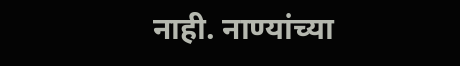नाही. नाण्यांच्या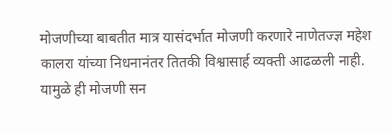मोजणीच्या बाबतीत मात्र यासंदर्भात मोजणी करणारे नाणेतज्ज्ञ महेश कालरा यांच्या निधनानंतर तितकी विश्वासार्ह व्यक्ती आढळली नाही. यामुळे ही मोजणी सन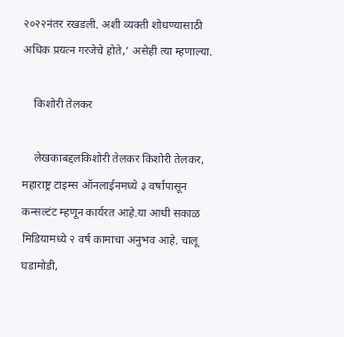२०२२नंतर रखडली. अशी व्यक्ती शोधण्यासाठी अधिक प्रयत्न गरजेचे होते,’ असेही त्या म्हणाल्या.

    किशोरी तेलकर

    लेखकाबद्दलकिशोरी तेलकर किशोरी तेलकर, महाराष्ट्र टाइम्स ऑनलाईनमध्ये ३ वर्षांपासून कन्सल्टंट म्हणून कार्यरत आहे.या आधी सकाळ मिडियामध्ये २ वर्ष कामाचा अनुभव आहे. चालू घडामोडी,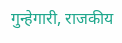गुन्हेगारी, राजकीय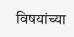विषयांच्या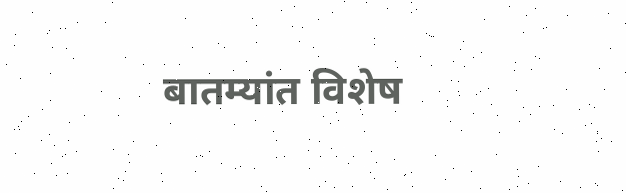बातम्यांत विशेष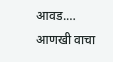आवड.… आणखी वाचा